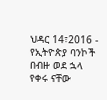ህዳር 14፣2016 - የኢትዮጵያ ባንኮች በብዙ ወደ ኋላ የቀሩ ናቸው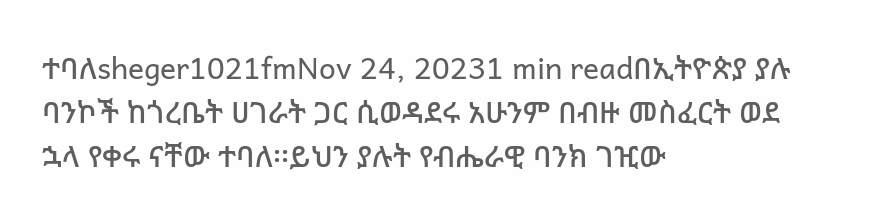ተባለsheger1021fmNov 24, 20231 min readበኢትዮጵያ ያሉ ባንኮች ከጎረቤት ሀገራት ጋር ሲወዳደሩ አሁንም በብዙ መስፈርት ወደ ኋላ የቀሩ ናቸው ተባለ፡፡ይህን ያሉት የብሔራዊ ባንክ ገዢው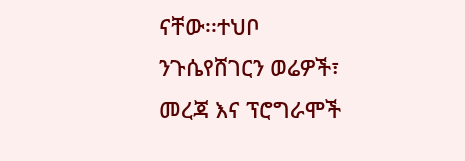ናቸው፡፡ተህቦ ንጉሴየሸገርን ወሬዎች፣ መረጃ እና ፕሮግራሞች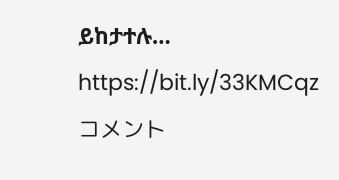ይከታተሉ… https://bit.ly/33KMCqz
コメント